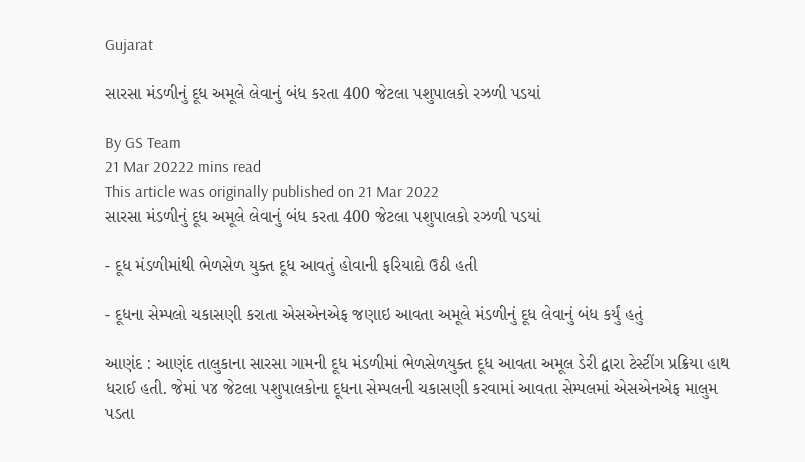Gujarat

સારસા મંડળીનું દૂધ અમૂલે લેવાનું બંધ કરતા 400 જેટલા પશુપાલકો રઝળી પડયાં

By GS Team
21 Mar 20222 mins read
This article was originally published on 21 Mar 2022
સારસા મંડળીનું દૂધ અમૂલે લેવાનું બંધ કરતા 400 જેટલા પશુપાલકો રઝળી પડયાં

- દૂધ મંડળીમાંથી ભેળસેળ યુક્ત દૂધ આવતું હોવાની ફરિયાદો ઉઠી હતી

- દૂધના સેમ્પલો ચકાસણી કરાતા એસએનએફ જણાઇ આવતા અમૂલે મંડળીનું દૂધ લેવાનું બંધ કર્યું હતું

આણંદ : આણંદ તાલુકાના સારસા ગામની દૂધ મંડળીમાં ભેળસેળયુક્ત દૂધ આવતા અમૂલ ડેરી દ્વારા ટેસ્ટીંગ પ્રક્રિયા હાથ ધરાઈ હતી. જેમાં ૫૪ જેટલા પશુપાલકોના દૂધના સેમ્પલની ચકાસણી કરવામાં આવતા સેમ્પલમાં એસએનએફ માલુમ પડતા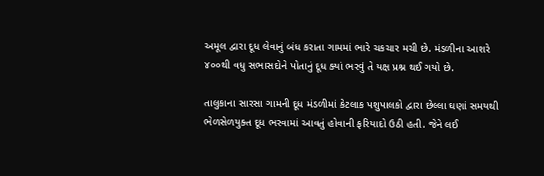અમૂલ દ્વારા દૂધ લેવાનું બંધ કરાતા ગામમાં ભારે ચકચાર મચી છે. મંડળીના આશરે ૪૦૦થી વધુ સભાસદોને પોતાનું દૂધ ક્યાં ભરવું તે યક્ષ પ્રશ્ન થઈ ગયો છે.

તાલુકાના સારસા ગામની દૂધ મંડળીમાં કેટલાક પશુપાલકો દ્વારા છેલ્લા ઘણાં સમયથી ભેળસેળયુક્ત દૂધ ભરવામાં આવતું હોવાની ફરિયાદો ઉઠી હતી. જેને લઈ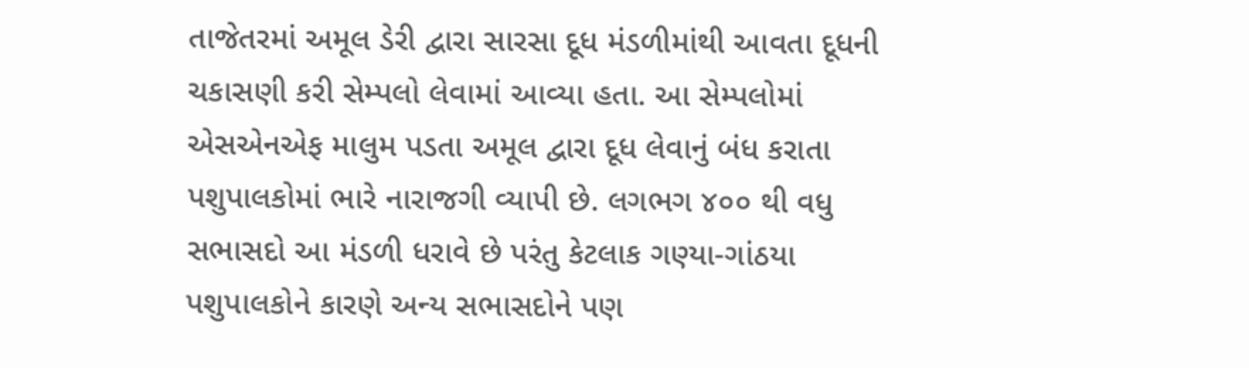તાજેતરમાં અમૂલ ડેરી દ્વારા સારસા દૂધ મંડળીમાંથી આવતા દૂધની ચકાસણી કરી સેમ્પલો લેવામાં આવ્યા હતા. આ સેમ્પલોમાં એસએનએફ માલુમ પડતા અમૂલ દ્વારા દૂધ લેવાનું બંધ કરાતા પશુપાલકોમાં ભારે નારાજગી વ્યાપી છે. લગભગ ૪૦૦ થી વધુ સભાસદો આ મંડળી ધરાવે છે પરંતુ કેટલાક ગણ્યા-ગાંઠયા પશુપાલકોને કારણે અન્ય સભાસદોને પણ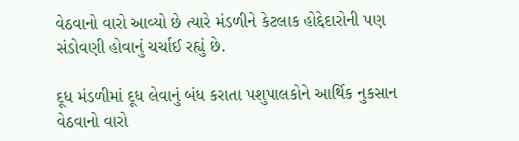વેઠવાનો વારો આવ્યો છે ત્યારે મંડળીને કેટલાક હોદ્દેદારોની પણ સંડોવણી હોવાનું ચર્ચાઈ રહ્યું છે.

દૂધ મંડળીમાં દૂધ લેવાનું બંધ કરાતા પશુપાલકોને આર્થિક નુકસાન વેઠવાનો વારો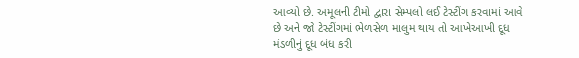આવ્યો છે. અમૂલની ટીમો દ્વારા સેમ્પલો લઈ ટેસ્ટીંગ કરવામાં આવે છે અને જો ટેસ્ટીંગમાં ભેળસેળ માલુમ થાય તો આખેઆખી દૂધ મંડળીનું દૂધ બંધ કરી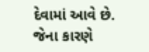દેવામાં આવે છે. જેના કારણે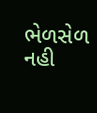ભેળસેળ નહી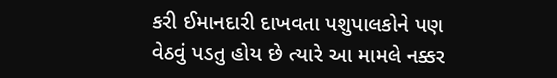કરી ઈમાનદારી દાખવતા પશુપાલકોને પણ વેઠવું પડતુ હોય છે ત્યારે આ મામલે નક્કર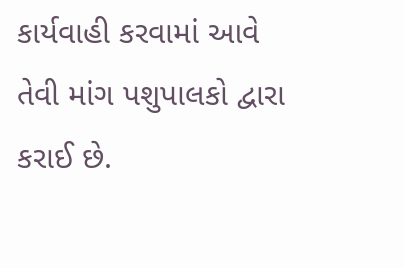કાર્યવાહી કરવામાં આવે તેવી માંગ પશુપાલકો દ્વારા કરાઈ છે.